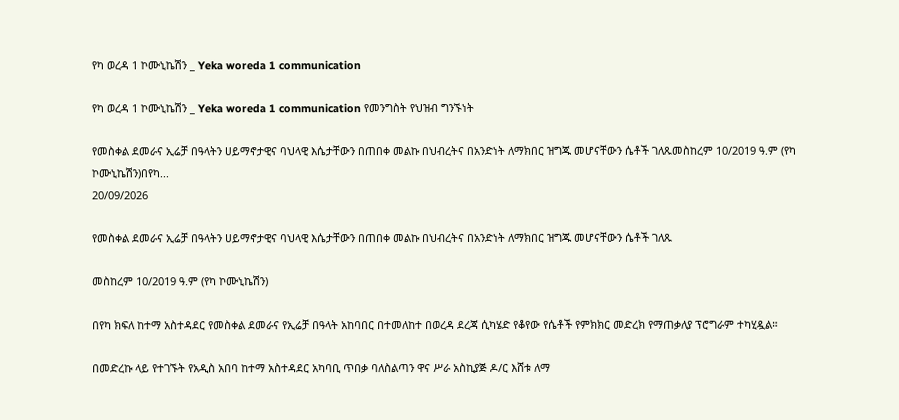የካ ወረዳ 1 ኮሙኒኬሽን _ Yeka woreda 1 communication

የካ ወረዳ 1 ኮሙኒኬሽን _ Yeka woreda 1 communication የመንግስት የህዝብ ግንኙነት

የመስቀል ደመራና ኢሬቻ በዓላትን ሀይማኖታዊና ባህላዊ እሴታቸውን በጠበቀ መልኩ በህብረትና በአንድነት ለማክበር ዝግጁ መሆናቸውን ሴቶች ገለጹመስከረም 10/2019 ዓ.ም (የካ ኮሙኒኬሽን)በየካ...
20/09/2026

የመስቀል ደመራና ኢሬቻ በዓላትን ሀይማኖታዊና ባህላዊ እሴታቸውን በጠበቀ መልኩ በህብረትና በአንድነት ለማክበር ዝግጁ መሆናቸውን ሴቶች ገለጹ

መስከረም 10/2019 ዓ.ም (የካ ኮሙኒኬሽን)

በየካ ክፍለ ከተማ አስተዳደር የመስቀል ደመራና የኢሬቻ በዓላት አከባበር በተመለከተ በወረዳ ደረጃ ሲካሄድ የቆየው የሴቶች የምክክር መድረክ የማጠቃለያ ፕሮግራም ተካሂዷል።

በመድረኩ ላይ የተገኙት የአዲስ አበባ ከተማ አስተዳደር አካባቢ ጥበቃ ባለስልጣን ዋና ሥራ አስኪያጅ ዶ/ር እሸቱ ለማ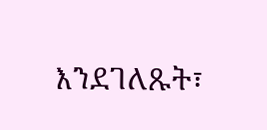እንደገለጹት፣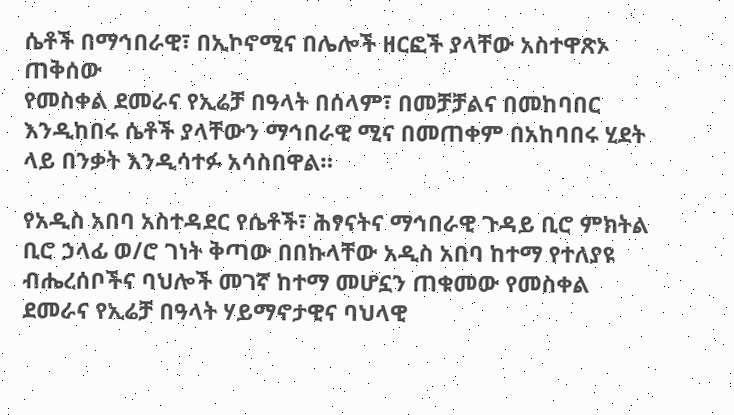ሴቶች በማኅበራዊ፣ በኢኮኖሚና በሌሎች ዘርፎች ያላቸው አስተዋጽኦ ጠቅሰው
የመስቀል ደመራና የኢሬቻ በዓላት በሰላም፣ በመቻቻልና በመከባበር እንዲከበሩ ሴቶች ያላቸውን ማኅበራዊ ሚና በመጠቀም በአከባበሩ ሂደት ላይ በንቃት እንዲሳተፉ አሳስበዋል።

የአዲስ አበባ አስተዳደር የሴቶች፣ ሕፃናትና ማኅበራዊ ጉዳይ ቢሮ ምክትል ቢሮ ኃላፊ ወ/ሮ ገነት ቅጣው በበኩላቸው አዲስ አበባ ከተማ የተለያዩ ብሔረሰቦችና ባህሎች መገኛ ከተማ መሆኗን ጠቁመው የመስቀል ደመራና የኢሬቻ በዓላት ሃይማኖታዊና ባህላዊ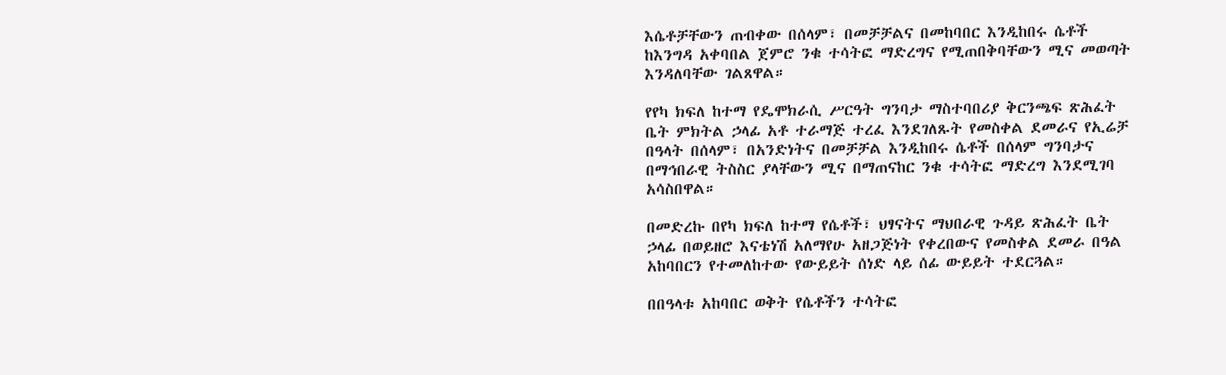እሴቶቻቸውን ጠብቀው በሰላም፣ በመቻቻልና በመከባበር እንዲከበሩ ሴቶች ከእንግዳ አቀባበል ጀምሮ ንቁ ተሳትፎ ማድረግና የሚጠበቅባቸውን ሚና መወጣት እንዳለባቸው ገልጸዋል።

የየካ ክፍለ ከተማ የዴሞክራሲ ሥርዓት ግንባታ ማስተባበሪያ ቅርንጫፍ ጽሕፈት ቤት ምክትል ኃላፊ አቶ ተራማጅ ተረፈ እንደገለጹት የመስቀል ደመራና የኢሬቻ በዓላት በሰላም፣ በአንድነትና በመቻቻል እንዲከበሩ ሴቶች በሰላም ግንባታና በማኅበራዊ ትስስር ያላቸውን ሚና በማጠናከር ንቁ ተሳትፎ ማድረግ እንደሚገባ አሳስበዋል።

በመድረኩ በየካ ክፍለ ከተማ የሴቶች፣ ህፃናትና ማህበራዊ ጉዳይ ጽሕፈት ቤት ኃላፊ በወይዘሮ እናቴነሽ አለማየሁ አዘጋጅነት የቀረበውና የመስቀል ደመራ በዓል አከባበርን የተመለከተው የውይይት ሰነድ ላይ ሰፊ ውይይት ተደርጓል።

በበዓላቱ አከባበር ወቅት የሴቶችን ተሳትፎ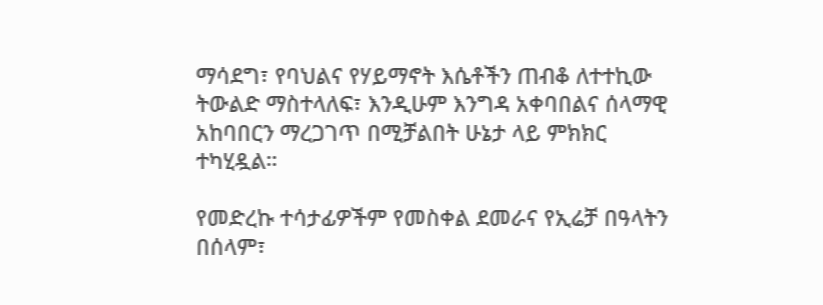ማሳደግ፣ የባህልና የሃይማኖት እሴቶችን ጠብቆ ለተተኪው ትውልድ ማስተላለፍ፣ እንዲሁም እንግዳ አቀባበልና ሰላማዊ አከባበርን ማረጋገጥ በሚቻልበት ሁኔታ ላይ ምክክር ተካሂዷል።

የመድረኩ ተሳታፊዎችም የመስቀል ደመራና የኢሬቻ በዓላትን በሰላም፣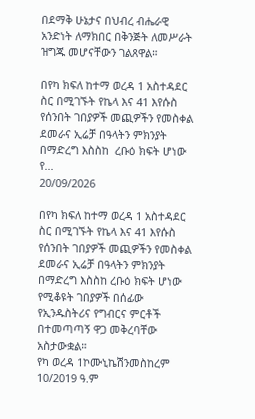በደማቅ ሁኔታና በህብረ ብሔራዊ አንድነት ለማክበር በቅንጅት ለመሥራት ዝግጁ መሆናቸውን ገልጸዋል።

በየካ ክፍለ ከተማ ወረዳ 1 አስተዳደር ስር በሚገኙት የኬላ እና 41 እየሱስ  የሰንበት ገበያዎች መጪዎችን የመስቀል ደመራና ኢሬቻ በዓላትን ምክንያት በማድረግ እስስከ  ረቡዕ ክፍት ሆነው የ...
20/09/2026

በየካ ክፍለ ከተማ ወረዳ 1 አስተዳደር ስር በሚገኙት የኬላ እና 41 እየሱስ የሰንበት ገበያዎች መጪዎችን የመስቀል ደመራና ኢሬቻ በዓላትን ምክንያት በማድረግ እስስከ ረቡዕ ክፍት ሆነው የሚቆዩት ገበያዎች በሰፊው
የኢንዱስትሪና የግብርና ምርቶች በተመጣጣኝ ዋጋ መቅረባቸው አስታውቋል።
የካ ወረዳ 1ኮሙኒኬሽንመስከረም 10/2019 ዓ.ም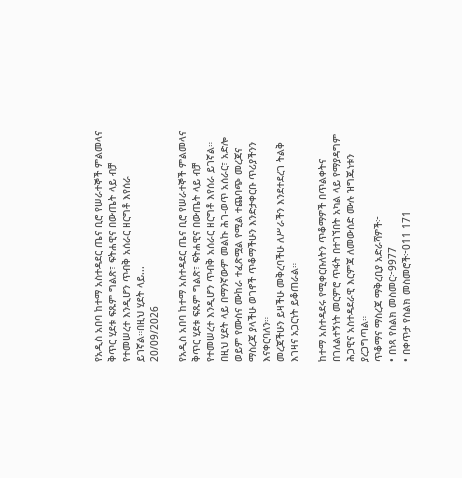የአዲስ አበባ ከተማ አስተዳደር ጤና ቢሮ የሠራተኞች ምልመላና ቅጥር ሂደቱ ፍጹም ግልጽ፣ ፍትሐዊና በውጤት ላይ ብቻ የተመሠረተ እንዲሆን ጥብቅ አሰራር ዘርግቶ እየሰራ ይገኛል።በዚህ ሂደት ላይ...
20/09/2026

የአዲስ አበባ ከተማ አስተዳደር ጤና ቢሮ የሠራተኞች ምልመላና ቅጥር ሂደቱ ፍጹም ግልጽ፣ ፍትሐዊና በውጤት ላይ ብቻ የተመሠረተ እንዲሆን ጥብቅ አሰራር ዘርግቶ እየሰራ ይገኛል።
በዚህ ሂደት ላይ በማንኛውም መልኩ ሕገ-ወጥ አሰራር፣ አድሎ ወይም የሙስና ሙከራ ተፈጽሟል የሚል ተጨባጭ መረጃና ማስረጃ ያላችሁ ወገኖች ጥቆማችሁን እንድታቀርቡ ጥሪያችንን እናቀርባለን።
መረጃችሁን ይዛችሁ መቅረባችሁ ለሥራችን እንደተደረገ ትልቅ እገዛና አጋርነት ይቆጠራል።

ከተማ አስተዳደሩ የሚቀርቡለትን ጥቆማዎች በጥልቀትና በገለልተኝነት መርምሮ ጥፋት በተገኘበት አካል ላይ የማያዳግም ሕጋዊና አስተዳደራዊ እርምጃ ለመውሰድ ሙሉ ዝግጁነቱን ያረጋግጣል።
ጥቆማና ማስረጃ ማቅረቢያ አድራሻዎች፦
• በነጻ የስልክ መስመር፦9977
• በቀጥታ የስልክ መስመሮች፦011 171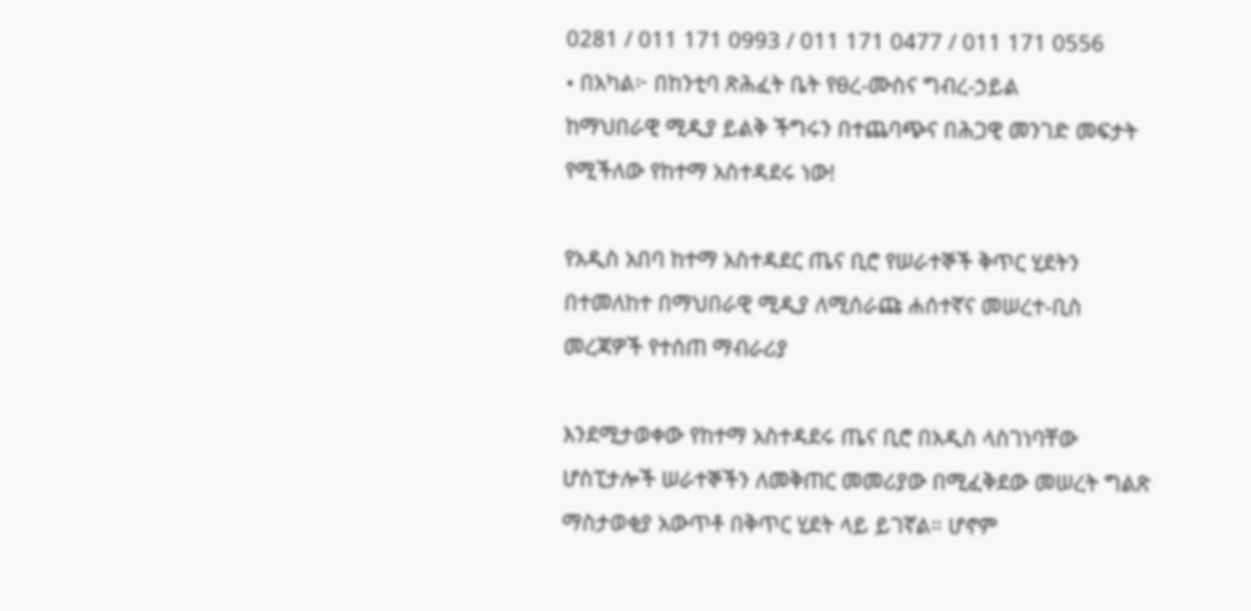0281 / 011 171 0993 / 011 171 0477 / 011 171 0556
• በአካል፦ በከንቲባ ጽሕፈት ቤት የፀረ-ሙስና ግብረ-ኃይል
ከማህበራዊ ሚዲያ ይልቅ ችግሩን በተጨባጭና በሕጋዊ መንገድ መፍታት የሚችለው የከተማ አስተዳደሩ ነው!

የአዲስ አበባ ከተማ አስተዳደር ጤና ቢሮ የሠራተኞች ቅጥር ሂደትን በተመለከተ በማህበራዊ ሚዲያ ለሚሰራጩ ሐሰተኛና መሠረተ-ቢስ መረጃዎች የተሰጠ ማብራሪያ

እንደሚታወቀው የከተማ አስተዳደሩ ጤና ቢሮ በአዲስ ላስገነባቸው ሆስፒታሎች ሠራተኞችን ለመቅጠር መመሪያው በሚፈቅደው መሠረት ግልጽ ማስታወቂያ አውጥቶ በቅጥር ሂደት ላይ ይገኛል። ሆኖም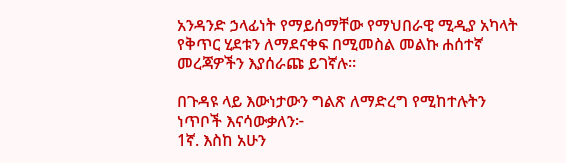አንዳንድ ኃላፊነት የማይሰማቸው የማህበራዊ ሚዲያ አካላት የቅጥር ሂደቱን ለማደናቀፍ በሚመስል መልኩ ሐሰተኛ መረጃዎችን እያሰራጩ ይገኛሉ።

በጉዳዩ ላይ እውነታውን ግልጽ ለማድረግ የሚከተሉትን ነጥቦች እናሳውቃለን፦
1ኛ. እስከ አሁን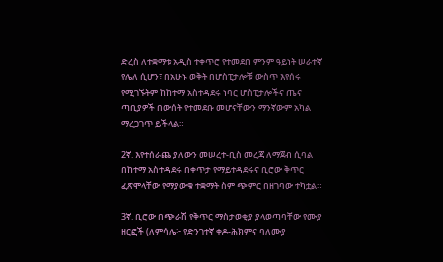ድረስ ለተቋማቱ አዲስ ተቀጥሮ የተመደበ ምንም ዓይነት ሠራተኛ የሌለ ሲሆን፣ በአሁኑ ወቅት በሆስፒታሎቹ ውስጥ እየሰሩ የሚገኙትም ከከተማ አስተዳደሩ ነባር ሆስፒታሎችና ጤና ጣቢያዎች በውሰት የተመደቡ መሆናቸውን ማንኛውም አካል ማረጋገጥ ይችላል።

2ኛ. እየተሰራጨ ያለውን መሠረተ-ቢስ መረጃ ለማጀብ ሲባል በከተማ አስተዳደሩ በቀጥታ የማይተዳደሩና ቢሮው ቅጥር ፈጽሞላቸው የማያውቁ ተቋማት ስም ጭምር በዘገባው ተካቷል።

3ኛ. ቢሮው በጭራሽ የቅጥር ማስታወቂያ ያላወጣባቸው የሙያ ዘርፎች (ለምሳሌ፦ የድንገተኛ ቀዶ-ሕክምና ባለሙያ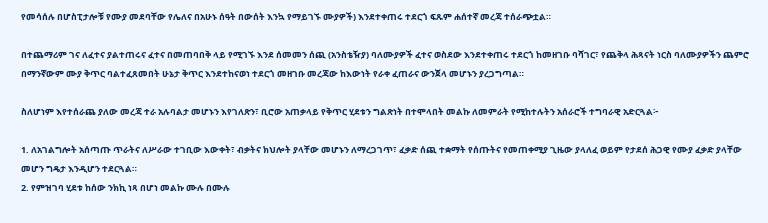የመሳሰሉ በሆስፒታሎቹ የሙያ መደባቸው የሌለና በአሁኑ ሰዓት በውሰት እንኳ የማይገኙ ሙያዎች) እንደተቀጠሩ ተደርጎ ፍጹም ሐሰተኛ መረጃ ተሰራጭቷል።

በተጨማሪም ገና ለፈተና ያልተጠሩና ፈተና በመጠባበቅ ላይ የሚገኙ እንደ ሰመመን ሰጪ (አንስቴዥያ) ባለሙያዎች ፈተና ወስደው እንደተቀጠሩ ተደርጎ ከመዘገቡ ባሻገር፣ የጨቅላ ሕጻናት ነርስ ባለሙያዎችን ጨምሮ በማንኛውም ሙያ ቅጥር ባልተፈጸመበት ሁኔታ ቅጥር እንደተከናወነ ተደርጎ መዘገቡ መረጃው ከእውነት የራቀ ፈጠራና ውንጀላ መሆኑን ያረጋግጣል።

ስለሆነም እየተሰራጨ ያለው መረጃ ተራ አሉባልታ መሆኑን እየገለጽን፣ ቢሮው አጠቃላይ የቅጥር ሂደቱን ግልጽነት በተሞላበት መልኩ ለመምራት የሚከተሉትን አሰራሮች ተግባራዊ አድርጓል፦

1. ለአገልግሎት አሰጣጡ ጥራትና ለሥራው ተገቢው እውቀት፣ ብቃትና ክህሎት ያላቸው መሆኑን ለማረጋገጥ፣ ፈቃድ ሰጪ ተቋማት የሰጡትና የመጠቀሚያ ጊዜው ያላለፈ ወይም የታደሰ ሕጋዊ የሙያ ፈቃድ ያላቸው መሆን ግዴታ እንዲሆን ተደርጓል።
2. የምዝገባ ሂደቱ ከሰው ንክኪ ነጻ በሆነ መልኩ ሙሉ በሙሉ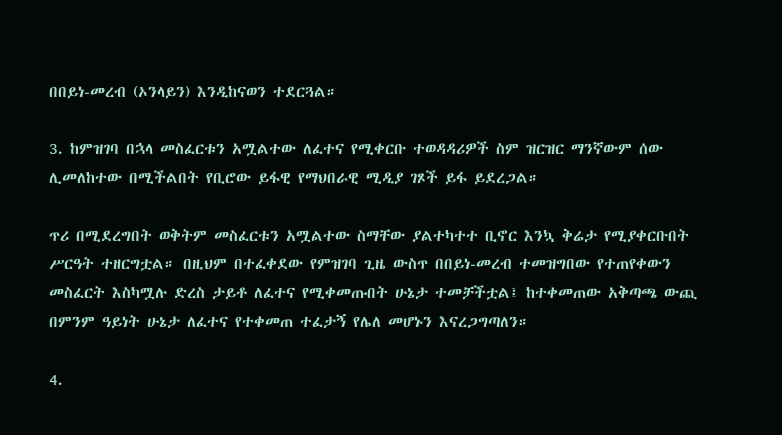በበይነ-መረብ (ኦንላይን) እንዲከናወን ተደርጓል።

3. ከምዝገባ በኋላ መስፈርቱን አሟልተው ለፈተና የሚቀርቡ ተወዳዳሪዎች ስም ዝርዝር ማንኛውም ሰው ሊመለከተው በሚችልበት የቢሮው ይፋዊ የማህበራዊ ሚዲያ ገጾች ይፋ ይደረጋል።

ጥሪ በሚደረግበት ወቅትም መስፈርቱን አሟልተው ስማቸው ያልተካተተ ቢኖር እንኳ ቅሬታ የሚያቀርቡበት ሥርዓት ተዘርግቷል። በዚህም በተፈቀደው የምዝገባ ጊዜ ውስጥ በበይነ-መረብ ተመዝግበው የተጠየቀውን መስፈርት እስካሟሉ ድረስ ታይቶ ለፈተና የሚቀመጡበት ሁኔታ ተመቻችቷል፤ ከተቀመጠው አቅጣጫ ውጪ በምንም ዓይነት ሁኔታ ለፈተና የተቀመጠ ተፈታኝ የሌለ መሆኑን እናረጋግጣለን።

4.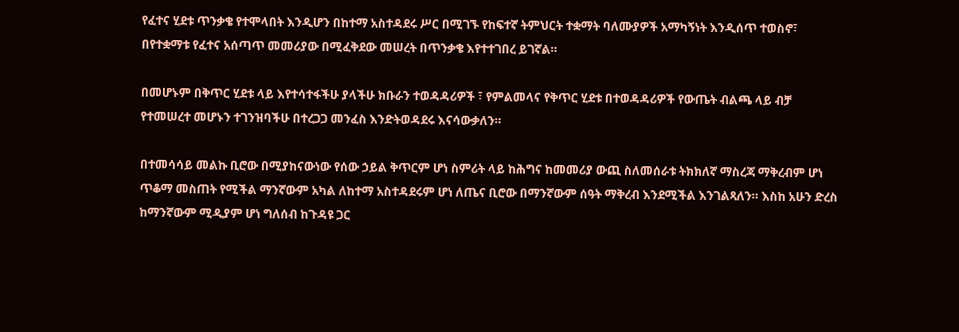የፈተና ሂደቱ ጥንቃቄ የተሞላበት እንዲሆን በከተማ አስተዳደሩ ሥር በሚገኙ የከፍተኛ ትምህርት ተቋማት ባለሙያዎች አማካኝነት እንዲሰጥ ተወስኖ፣ በየተቋማቱ የፈተና አሰጣጥ መመሪያው በሚፈቅደው መሠረት በጥንቃቄ እየተተገበረ ይገኛል።

በመሆኑም በቅጥር ሂደቱ ላይ እየተሳተፋችሁ ያላችሁ ክቡራን ተወዳዳሪዎች ፣ የምልመላና የቅጥር ሂደቱ በተወዳዳሪዎች የውጤት ብልጫ ላይ ብቻ የተመሠረተ መሆኑን ተገንዝባችሁ በተረጋጋ መንፈስ እንድትወዳደሩ እናሳውቃለን።

በተመሳሳይ መልኩ ቢሮው በሚያከናውነው የሰው ኃይል ቅጥርም ሆነ ስምሪት ላይ ከሕግና ከመመሪያ ውጪ ስለመሰራቱ ትክክለኛ ማስረጃ ማቅረብም ሆነ ጥቆማ መስጠት የሚችል ማንኛውም አካል ለከተማ አስተዳደሩም ሆነ ለጤና ቢሮው በማንኛውም ሰዓት ማቅረብ እንደሚችል እንገልጻለን። እስከ አሁን ድረስ ከማንኛውም ሚዲያም ሆነ ግለሰብ ከጉዳዩ ጋር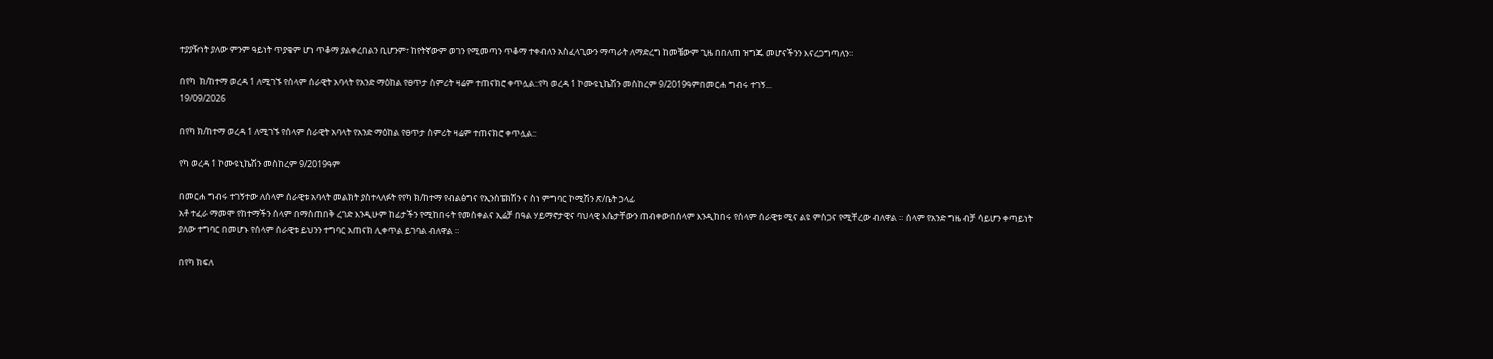ተያያዥነት ያለው ምንም ዓይነት ጥያቄም ሆነ ጥቆማ ያልቀረበልን ቢሆንም፣ ከየትኛውም ወገን የሚመጣን ጥቆማ ተቀብለን አስፈላጊውን ማጣራት ለማድረግ ከመቼውም ጊዜ በበለጠ ዝግጁ መሆናችንን እናረጋግጣለን።

በየካ  ክ/ከተማ ወረዳ 1 ለሚገኙ የሰላም ሰራዊት አባላት የአንድ ማዕከል የፀጥታ ስምሪት ዛሬም ተጠናክሮ ቀጥሏል::የካ ወረዳ 1 ኮሙዩኒኬሽን መስከረም 9/2019ዓምበመርሐ ግብሩ ተገኝ...
19/09/2026

በየካ ክ/ከተማ ወረዳ 1 ለሚገኙ የሰላም ሰራዊት አባላት የአንድ ማዕከል የፀጥታ ስምሪት ዛሬም ተጠናክሮ ቀጥሏል::

የካ ወረዳ 1 ኮሙዩኒኬሽን መስከረም 9/2019ዓም

በመርሐ ግብሩ ተገኝተው ለሰላም ሰራዊቱ አባላት መልክት ያስተላለፉት የየካ ክ/ከተማ የብልፅግና የኢንስፔክሽን ና ስነ ምግባር ኮሚሽን ጽ/ቤት ኃላፊ
አቶ ተፈራ ማመሞ የከተማችን ሰላም በማስጠበቅ ረገድ እንዲሁም ከፊታችን የሚከበሩት የመስቀልና ኢሬቻ በዓል ሃይማኖታዊና ባህላዊ እሴታቸውን ጠብቀውበሰላም እንዲከበሩ የሰላም ሰራዊቱ ሚና ልዩ ምስጋና የሚቸረው ብለዋል ። ሰላም የአንድ ግዜ ብቻ ሳይሆን ቀጣይነት ያለው ተግባር በመሆኑ የሰላም ሰራዊቱ ይህንን ተግባር አጠናክ ሊቀጥል ይገባል ብለዋል ።

በየካ ክፍለ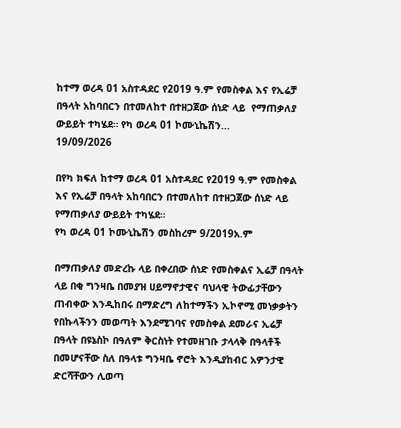ከተማ ወረዳ 01 አስተዳደር የ2019 ዓ.ም የመስቀል እና የኢሬቻ  በዓላት አከባበርን በተመለከተ በተዘጋጀው ሰነድ ላይ  የማጠቃለያ ውይይት ተካሄደ። የካ ወረዳ 01 ኮሙኒኬሽን...
19/09/2026

በየካ ክፍለ ከተማ ወረዳ 01 አስተዳደር የ2019 ዓ.ም የመስቀል እና የኢሬቻ በዓላት አከባበርን በተመለከተ በተዘጋጀው ሰነድ ላይ የማጠቃለያ ውይይት ተካሄደ።
የካ ወረዳ 01 ኮሙኒኬሽን መስከረም 9/2019አ.ም

በማጠቃለያ መድረኩ ላይ በቀረበው ሰነድ የመስቀልና ኢሬቻ በዓላት ላይ በቂ ግንዛቤ በመያዝ ሀይማኖታዊና ባህላዊ ትውፊታቸውን ጠብቀው እንዲከበሩ በማድረግ ለከተማችን ኢኮኖሚ መነቃቃትን የበኩላችንን መወጣት እንደሚገባና የመስቀል ደመራና ኢሬቻ በዓላት በዩኔስኮ በዓለም ቅርስነት የተመዘገቡ ታላላቅ በዓላቶች በመሆናቸው ስለ በዓላቱ ግንዛቤ ኖሮት እንዲያከብር አዎንታዊ ድርሻቸውን ሊወጣ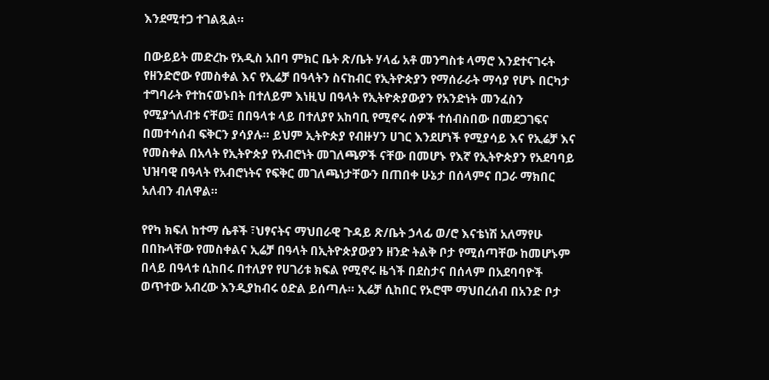እንደሚተጋ ተገልጿል።

በውይይት መድረኩ የአዲስ አበባ ምክር ቤት ጽ/ቤት ሃላፊ አቶ መንግስቱ ላማሮ እንደተናገሩት የዘንድሮው የመስቀል እና የኢሬቻ በዓላትን ስናከብር የኢትዮጵያን የማሰራራት ማሳያ የሆኑ በርካታ ተግባራት የተከናወኑበት በተለይም እነዚህ በዓላት የኢትዮጵያውያን የአንድነት መንፈስን የሚያጎለብቱ ናቸው፤ በበዓላቱ ላይ በተለያየ አከባቢ የሚኖሩ ሰዎች ተሰብስበው በመደጋገፍና በመተሳሰብ ፍቅርን ያሳያሉ። ይህም ኢትዮጵያ የብዙሃን ሀገር እንደሆነች የሚያሳይ እና የኢሬቻ እና የመስቀል በአላት የኢትዮጵያ የአብሮነት መገለጫዎች ናቸው በመሆኑ የእኛ የኢትዮጵያን የአደባባይ ህዝባዊ በዓላት የአብሮነትና የፍቅር መገለጫነታቸውን በጠበቀ ሁኔታ በሰላምና በጋራ ማክበር አለብን ብለዋል።

የየካ ክፍለ ከተማ ሴቶች ፣ህፃናትና ማህበራዊ ጉዳይ ጽ/ቤት ኃላፊ ወ/ሮ እናቴነሽ አለማየሁ በበኩላቸው የመስቀልና ኢሬቻ በዓላት በኢትዮጵያውያን ዘንድ ትልቅ ቦታ የሚሰጣቸው ከመሆኑም በላይ በዓላቱ ሲከበሩ በተለያየ የሀገሪቱ ክፍል የሚኖሩ ዜጎች በደስታና በሰላም በአደባባዮች ወጥተው አብረው እንዲያከብሩ ዕድል ይሰጣሉ። ኢሬቻ ሲከበር የኦሮሞ ማህበረሰብ በአንድ ቦታ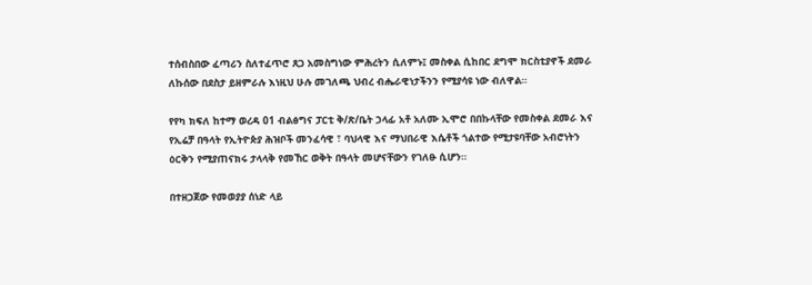ተሰብስበው ፈጣሪን ስለተፈጥሮ ጸጋ አመስግነው ምሕረትን ሲለምኑ፤ መስቀል ሲከበር ደግሞ ክርስቲያኖች ደመራ ለኩሰው በደስታ ይዘምራሉ እነዚህ ሁሉ መገለጫ ህብረ ብሔራዊነታችንን የሚያሳዩ ነው ብለዋል።

የየካ ክፍለ ከተማ ወረዳ 01 ብልፅግና ፓርቲ ቅ/ጽ/ቤት ኃላፊ አቶ አለሙ ኢሞሮ በበኩላቸው የመስቀል ደመራ እና የኢሬቻ በዓላት የኢትዮጵያ ሕዝቦች መንፈሳዊ ፣ ባህላዊ እና ማህበራዊ እሴቶች ጎልተው የሚታዩባቸው አብሮነትን ዕርቅን የሚያጠናክሩ ታላላቅ የመኸር ወቅት በዓላት መሆናቸውን የገለፁ ሲሆን።

በተዘጋጀው የመወያያ ሰነድ ላይ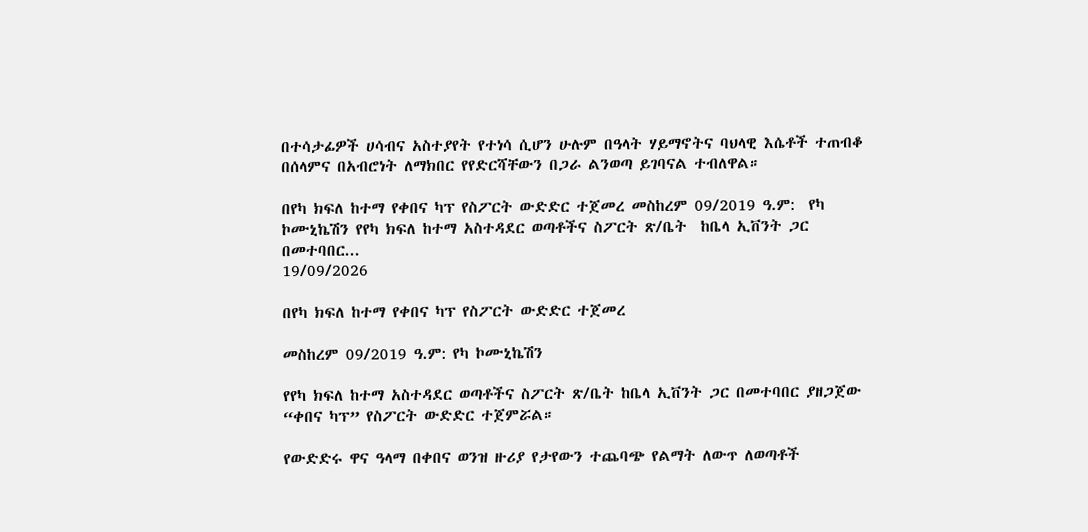በተሳታፊዎች ሀሳብና አስተያየት የተነሳ ሲሆን ሁሉም በዓላት ሃይማኖትና ባህላዊ እሴቶች ተጠብቆ በሰላምና በአብሮነት ለማክበር የየድርሻቸውን በጋራ ልንወጣ ይገባናል ተብለዋል።

በየካ ክፍለ ከተማ የቀበና ካፕ የስፖርት ውድድር ተጀመረ መስከረም 09/2019 ዓ.ም:  የካ ኮሙኒኬሽን የየካ ክፍለ ከተማ አስተዳደር ወጣቶችና ስፖርት ጽ/ቤት  ከቤላ ኢቨንት ጋር በመተባበር...
19/09/2026

በየካ ክፍለ ከተማ የቀበና ካፕ የስፖርት ውድድር ተጀመረ

መስከረም 09/2019 ዓ.ም: የካ ኮሙኒኬሽን

የየካ ክፍለ ከተማ አስተዳደር ወጣቶችና ስፖርት ጽ/ቤት ከቤላ ኢቨንት ጋር በመተባበር ያዘጋጀው “ቀበና ካፕ” የስፖርት ውድድር ተጀምሯል።

የውድድሩ ዋና ዓላማ በቀበና ወንዝ ዙሪያ የታየውን ተጨባጭ የልማት ለውጥ ለወጣቶች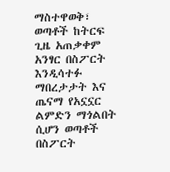ማስተዋወቅ፣ ወጣቶች ከትርፍ ጊዜ አጠቃቀም አንፃር በስፖርት እንዲሳተፉ ማበረታታት እና ጤናማ የአኗኗር ልምድን ማጎልበት ሲሆን ወጣቶች በስፖርት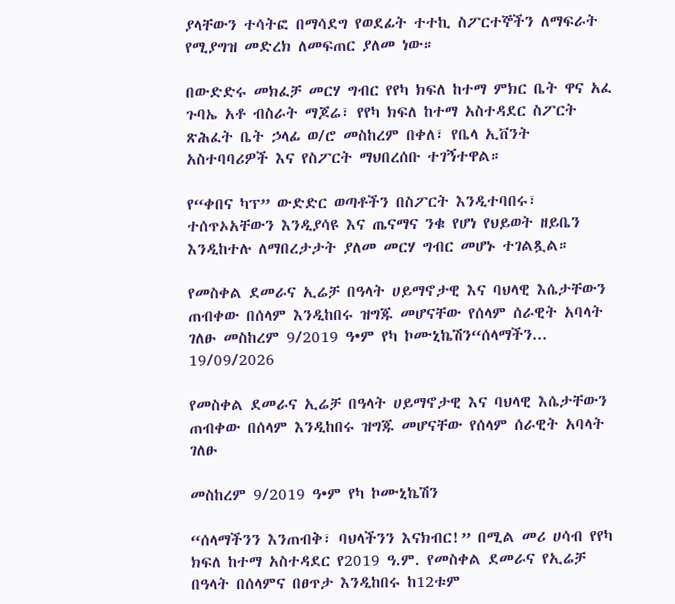ያላቸውን ተሳትፎ በማሳደግ የወደፊት ተተኪ ስፖርተኞችን ለማፍራት የሚያግዝ መድረክ ለመፍጠር ያለመ ነው።

በውድድሩ መክፈቻ መርሃ ግብር የየካ ክፍለ ከተማ ምክር ቤት ዋና አፈ ጉባኤ አቶ ብስራት ማጆሬ፣ የየካ ክፍለ ከተማ አስተዳደር ስፖርት ጽሕፈት ቤት ኃላፊ ወ/ሮ መስከረም በቀለ፣ የቤላ ኢቨንት አስተባባሪዎች እና የስፖርት ማህበረሰቡ ተገኝተዋል።

የ“ቀበና ካፕ” ውድድር ወጣቶችን በስፖርት እንዲተባበሩ፣ ተሰጥኦአቸውን እንዲያሳዩ እና ጤናማና ንቁ የሆነ የህይወት ዘይቤን እንዲከተሉ ለማበረታታት ያለመ መርሃ ግብር መሆኑ ተገልጿል።

የመስቀል ደመራና ኢሬቻ በዓላት ሀይማኖታዊ እና ባህላዊ እሴታቸውን ጠብቀው በሰላም እንዲከበሩ ዝግጁ መሆናቸው የሰላም ሰራዊት አባላት ገለፁ መስከረም 9/2019 ዓ•ም የካ ኮሙኒኬሽን“ሰላማችን...
19/09/2026

የመስቀል ደመራና ኢሬቻ በዓላት ሀይማኖታዊ እና ባህላዊ እሴታቸውን ጠብቀው በሰላም እንዲከበሩ ዝግጁ መሆናቸው የሰላም ሰራዊት አባላት ገለፁ

መስከረም 9/2019 ዓ•ም የካ ኮሙኒኬሽን

“ሰላማችንን እንጠብቅ፣ ባህላችንን እናክብር!” በሚል መሪ ሀሳብ የየካ ክፍለ ከተማ አስተዳደር የ2019 ዓ.ም. የመስቀል ደመራና የኢሬቻ በዓላት በሰላምና በፀጥታ እንዲከበሩ ከ12ቱም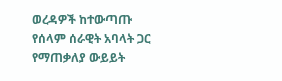ወረዳዎች ከተውጣጡ የሰላም ሰራዊት አባላት ጋር የማጠቃለያ ውይይት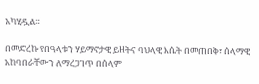አካሂዷል።

በመድረኩ የበዓላቱን ሃይማኖታዊ ይዘትና ባህላዊ እሴት በመጠበቅ፣ ሰላማዊ አከባበራቸውን ለማረጋገጥ በሰላም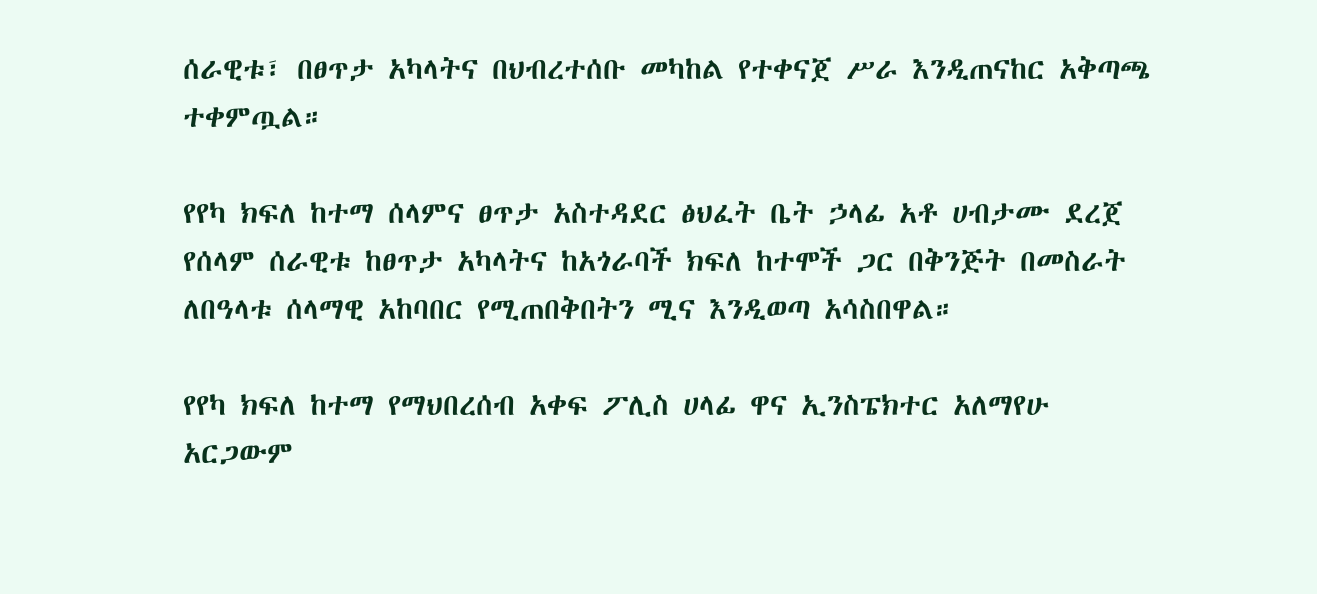ሰራዊቱ፣ በፀጥታ አካላትና በህብረተሰቡ መካከል የተቀናጀ ሥራ እንዲጠናከር አቅጣጫ ተቀምጧል።

የየካ ክፍለ ከተማ ሰላምና ፀጥታ አስተዳደር ፅህፈት ቤት ኃላፊ አቶ ሀብታሙ ደረጀ የሰላም ሰራዊቱ ከፀጥታ አካላትና ከአጎራባች ክፍለ ከተሞች ጋር በቅንጅት በመስራት ለበዓላቱ ሰላማዊ አከባበር የሚጠበቅበትን ሚና እንዲወጣ አሳስበዋል።

የየካ ክፍለ ከተማ የማህበረሰብ አቀፍ ፖሊስ ሀላፊ ዋና ኢንስፔክተር አለማየሁ አርጋውም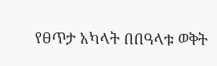የፀጥታ አካላት በበዓላቱ ወቅት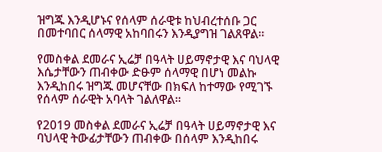ዝግጁ እንዲሆኑና የሰላም ሰራዊቱ ከህብረተሰቡ ጋር በመተባበር ሰላማዊ አከባበሩን እንዲያግዝ ገልጸዋል።

የመስቀል ደመራና ኢሬቻ በዓላት ሀይማኖታዊ እና ባህላዊ እሴታቸውን ጠብቀው ድፁም ሰላማዊ በሆነ መልኩ እንዲከበሩ ዝግጁ መሆናቸው በክፍለ ከተማው የሚገኙ የሰላም ሰራዊት አባላት ገልለዋል።

የ2019 መስቀል ደመራና ኢሬቻ በዓላት ሀይማኖታዊ እና ባህላዊ ትውፊታቸውን ጠብቀው በሰላም እንዲከበሩ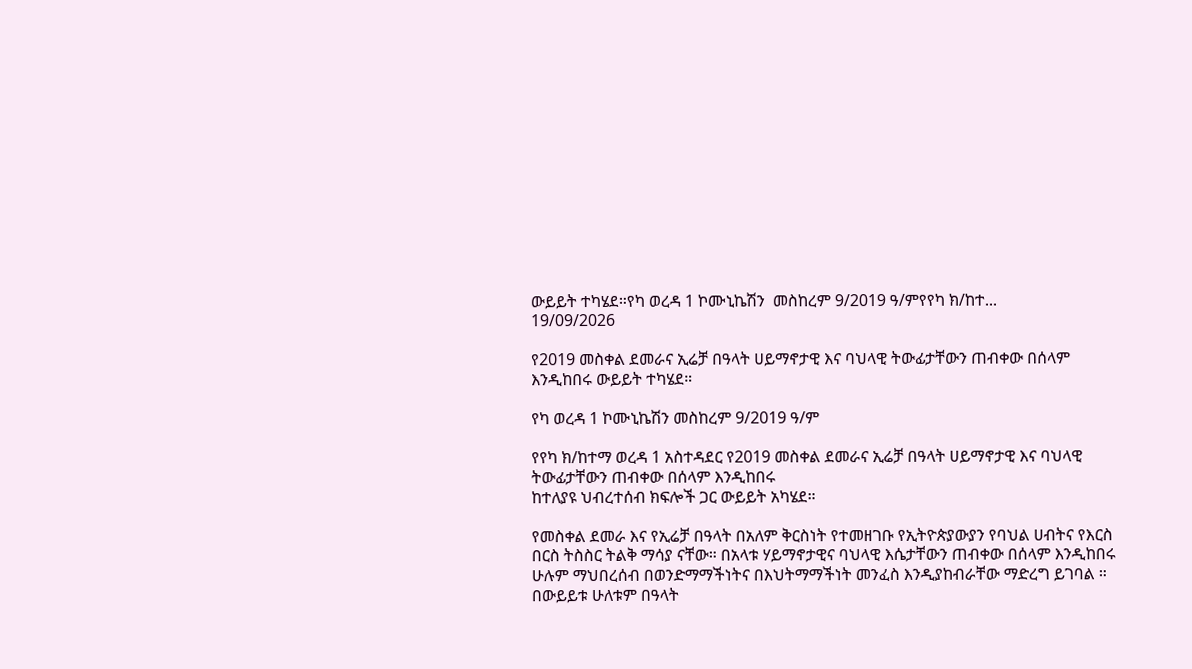ውይይት ተካሄደ።የካ ወረዳ 1 ኮሙኒኬሽን  መስከረም 9/2019 ዓ/ምየየካ ክ/ከተ...
19/09/2026

የ2019 መስቀል ደመራና ኢሬቻ በዓላት ሀይማኖታዊ እና ባህላዊ ትውፊታቸውን ጠብቀው በሰላም እንዲከበሩ ውይይት ተካሄደ።

የካ ወረዳ 1 ኮሙኒኬሽን መስከረም 9/2019 ዓ/ም

የየካ ክ/ከተማ ወረዳ 1 አስተዳደር የ2019 መስቀል ደመራና ኢሬቻ በዓላት ሀይማኖታዊ እና ባህላዊ ትውፊታቸውን ጠብቀው በሰላም እንዲከበሩ
ከተለያዩ ህብረተሰብ ክፍሎች ጋር ውይይት አካሄደ።

የመስቀል ደመራ እና የኢሬቻ በዓላት በአለም ቅርስነት የተመዘገቡ የኢትዮጵያውያን የባህል ሀብትና የእርስ በርስ ትስስር ትልቅ ማሳያ ናቸው። በአላቱ ሃይማኖታዊና ባህላዊ እሴታቸውን ጠብቀው በሰላም እንዲከበሩ ሁሉም ማህበረሰብ በወንድማማችነትና በእህትማማችነት መንፈስ እንዲያከብራቸው ማድረግ ይገባል ።
በውይይቱ ሁለቱም በዓላት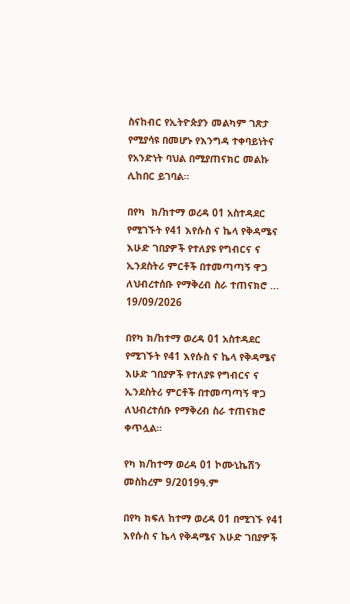ስናከብር የኢትዮጵያን መልካም ገጽታ የሚያሳዩ በመሆኑ የእንግዳ ተቀባይነትና የአንድነት ባህል በሚያጠናክር መልኩ ሊከበር ይገባል።

በየካ  ክ/ከተማ ወረዳ 01 አስተዳደር የሚገኙት የ41 እየሱስ ና ኬላ የቅዳሜና እሁድ ገበያዎች የተለያዩ የግብርና ና ኢንደስትሪ ምርቶች በተመጣጣኝ ዋጋ ለህብረተሰቡ የማቅረብ ስራ ተጠናክሮ ...
19/09/2026

በየካ ክ/ከተማ ወረዳ 01 አስተዳደር የሚገኙት የ41 እየሱስ ና ኬላ የቅዳሜና እሁድ ገበያዎች የተለያዩ የግብርና ና ኢንደስትሪ ምርቶች በተመጣጣኝ ዋጋ ለህብረተሰቡ የማቅረብ ስራ ተጠናክሮ ቀጥሏል።

የካ ክ/ከተማ ወረዳ 01 ኮሙኒኬሽን መስከረም 9/2019ዓ.ም

በየካ ክፍለ ከተማ ወረዳ 01 በሚገኙ የ41 እየሱስ ና ኬላ የቅዳሜና እሁድ ገበያዎች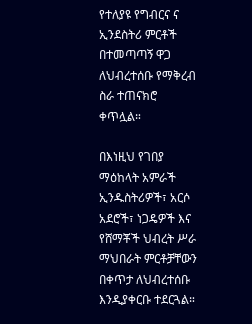የተለያዩ የግብርና ና ኢንደስትሪ ምርቶች በተመጣጣኝ ዋጋ ለህብረተሰቡ የማቅረብ ስራ ተጠናክሮ ቀጥሏል።

በእነዚህ የገበያ ማዕከላት አምራች ኢንዱስትሪዎች፣ አርሶ አደሮች፣ ነጋዴዎች እና የሸማቾች ህብረት ሥራ ማህበራት ምርቶቻቸውን በቀጥታ ለህብረተሰቡ እንዲያቀርቡ ተደርጓል።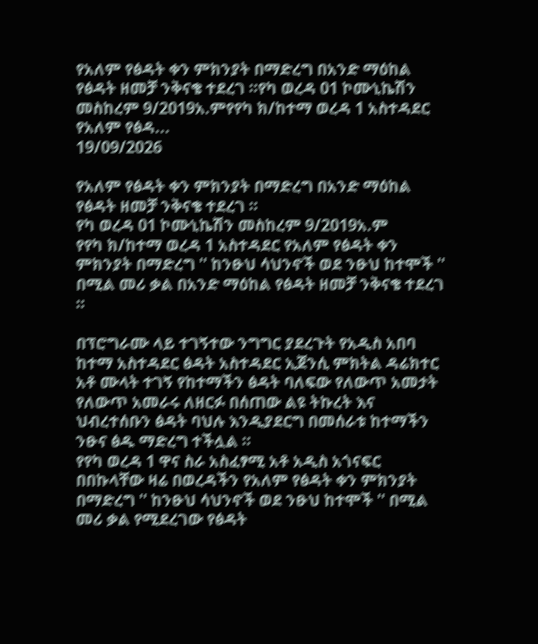የአለም የፅዳት ቀን ምክንያት በማድረግ በአንድ ማዕከል የፅዳት ዘመቻ ንቅናቄ ተደረገ ።የካ ወረዳ 01 ኮሙኒኬሽን መስከረም 9/2019አ.ምየየካ ክ/ከተማ ወረዳ 1 አስተዳደር የአለም የፅዳ...
19/09/2026

የአለም የፅዳት ቀን ምክንያት በማድረግ በአንድ ማዕከል የፅዳት ዘመቻ ንቅናቄ ተደረገ ።
የካ ወረዳ 01 ኮሙኒኬሽን መስከረም 9/2019አ.ም
የየካ ክ/ከተማ ወረዳ 1 አስተዳደር የአለም የፅዳት ቀን ምክንያት በማድረግ '' ከንፁህ ሳህንኖች ወደ ንፁህ ከተሞች '' በሚል መሪ ቃል በአንድ ማዕከል የፅዳት ዘመቻ ንቅናቄ ተደረገ ።

በፕሮግራሙ ላይ ተገኝተው ንግግር ያደረጉት የአዲስ አበባ ከተማ አስተዳደር ፅዳት አስተዳደር ኢጀንሲ ምክትል ዳሬክተር አቶ ሙላት ተገኝ የከተማችን ፅዳት ባለፍው የለውጥ አመታት የለውጥ አመራሩ ለዘርፉ በሰጠው ልዩ ትኩረት እና ህብረተሰቡን ፅዳት ባህሉ እንዲያደርግ በመሰራቱ ከተማችን ንፁና ፅዱ ማድረግ ተችሏል ።
የየካ ወረዳ 1 ዋና ስራ አስፈፃሚ አቶ አዲስ አጎናፍር በበኩላቸው ዛሬ በወረዳችን የአለም የፅዳት ቀን ምክንያት በማድረግ '' ከንፁህ ሳህንኖች ወደ ንፁህ ከተሞች '' በሚል መሪ ቃል የሚደረገው የፅዳት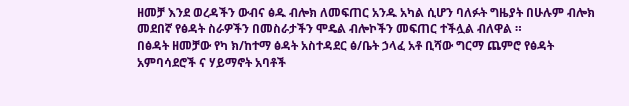ዘመቻ እንደ ወረዳችን ውብና ፅዱ ብሎክ ለመፍጠር አንዱ አካል ሲሆን ባለፉት ግዜያት በሁሉም ብሎክ መደበኛ የፅዳት ስራዎችን በመስራታችን ሞዴል ብሎኮችን መፍጠር ተችሏል ብለዋል ።
በፅዳት ዘመቻው የካ ክ/ከተማ ፅዳት አስተዳደር ፅ/ቤት ኃላፈ አቶ ቢሻው ግርማ ጨምሮ የፅዳት አምባሳደሮች ና ሃይማኖት አባቶች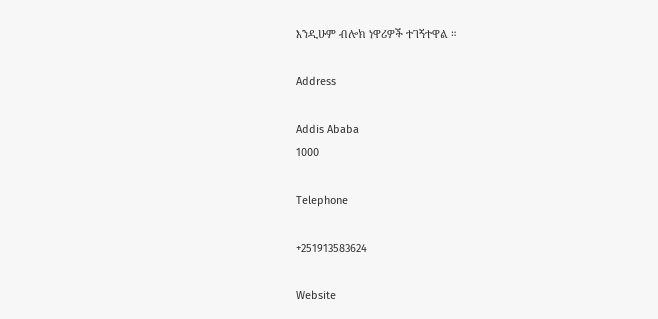እንዲሁም ብሎክ ነዋሪዎች ተገኝተዋል ።

Address

Addis Ababa
1000

Telephone

+251913583624

Website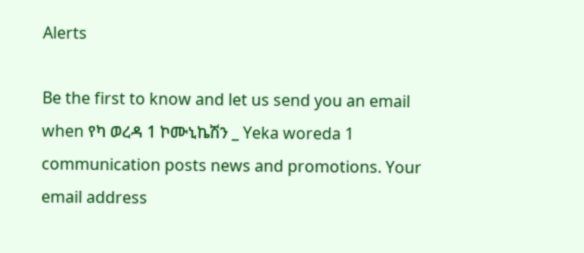Alerts

Be the first to know and let us send you an email when የካ ወረዳ 1 ኮሙኒኬሽን _ Yeka woreda 1 communication posts news and promotions. Your email address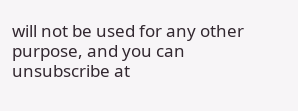will not be used for any other purpose, and you can unsubscribe at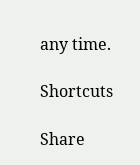any time.

Shortcuts

Share